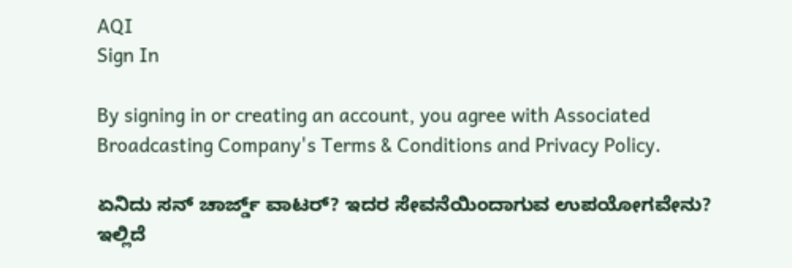AQI
Sign In

By signing in or creating an account, you agree with Associated Broadcasting Company's Terms & Conditions and Privacy Policy.

ಏನಿದು ಸನ್ ಚಾರ್ಜ್ಡ್ ವಾಟರ್? ಇದರ ಸೇವನೆಯಿಂದಾಗುವ ಉಪಯೋಗವೇನು? ಇಲ್ಲಿದೆ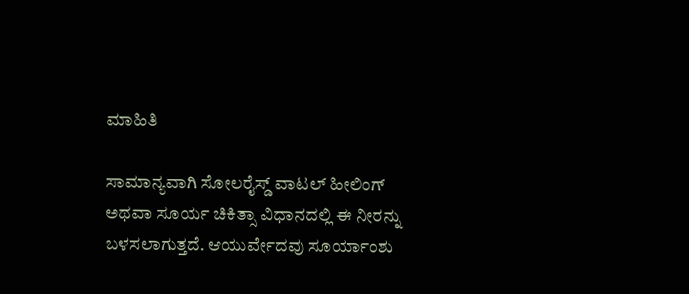ಮಾಹಿತಿ

ಸಾಮಾನ್ಯವಾಗಿ ಸೋಲರೈಸ್ಡ್ ವಾಟಲ್ ಹೀಲಿಂಗ್ ಅಥವಾ ಸೂರ್ಯ ಚಿಕಿತ್ಸಾ ವಿಧಾನದಲ್ಲಿ ಈ ನೀರನ್ನು ಬಳಸಲಾಗುತ್ತದೆ. ಆಯುರ್ವೇದವು ಸೂರ್ಯಾಂಶು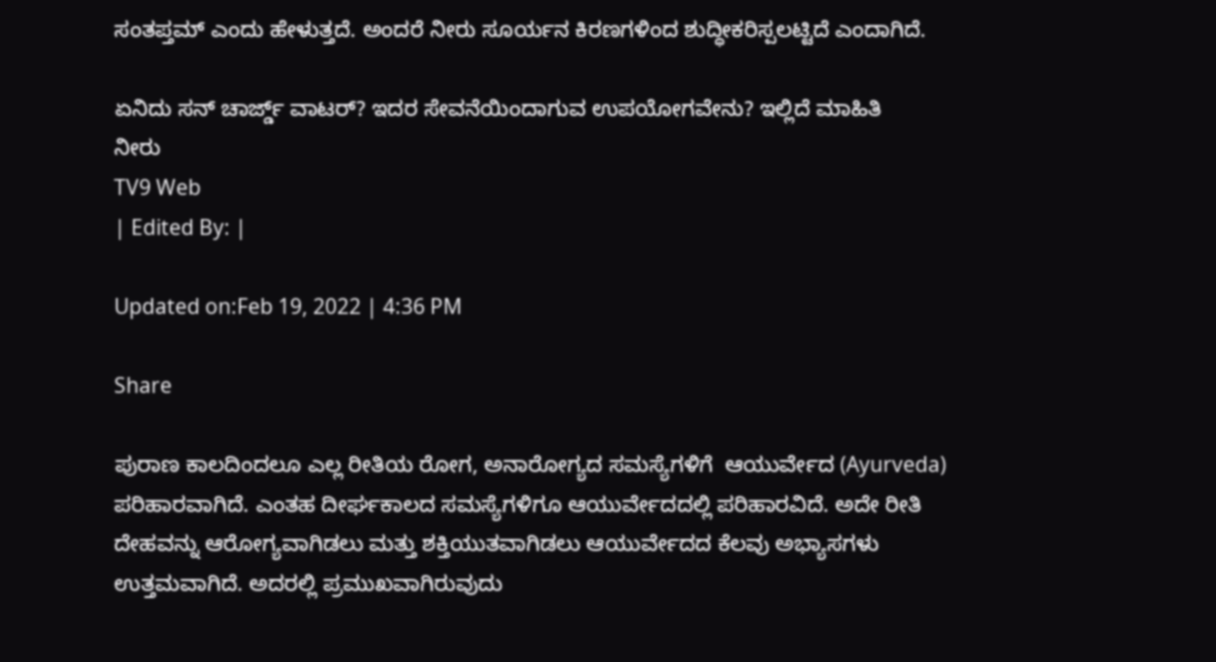ಸಂತಪ್ತಮ್ ಎಂದು ಹೇಳುತ್ತದೆ. ಅಂದರೆ ನೀರು ಸೂರ್ಯನ ಕಿರಣಗಳಿಂದ ಶುದ್ಧೀಕರಿಸ್ಪಲಟ್ಟಿದೆ ಎಂದಾಗಿದೆ.

ಏನಿದು ಸನ್ ಚಾರ್ಜ್ಡ್ ವಾಟರ್? ಇದರ ಸೇವನೆಯಿಂದಾಗುವ ಉಪಯೋಗವೇನು? ಇಲ್ಲಿದೆ ಮಾಹಿತಿ
ನೀರು
TV9 Web
| Edited By: |

Updated on:Feb 19, 2022 | 4:36 PM

Share

ಪುರಾಣ ಕಾಲದಿಂದಲೂ ಎಲ್ಲ ರೀತಿಯ ರೋಗ, ಅನಾರೋಗ್ಯದ ಸಮಸ್ಯೆಗಳಿಗೆ  ಆಯುರ್ವೇದ (Ayurveda) ಪರಿಹಾರವಾಗಿದೆ. ಎಂತಹ ದೀರ್ಘಕಾಲದ ಸಮಸ್ಯೆಗಳಿಗೂ ಆಯುರ್ವೇದದಲ್ಲಿ ಪರಿಹಾರವಿದೆ. ಅದೇ ರೀತಿ ದೇಹವನ್ನು ಆರೋಗ್ಯವಾಗಿಡಲು ಮತ್ತು ಶಕ್ತಿಯುತವಾಗಿಡಲು ಆಯುರ್ವೇದದ ಕೆಲವು ಅಭ್ಯಾಸಗಳು ಉತ್ತಮವಾಗಿದೆ. ಅದರಲ್ಲಿ ಪ್ರಮುಖವಾಗಿರುವುದು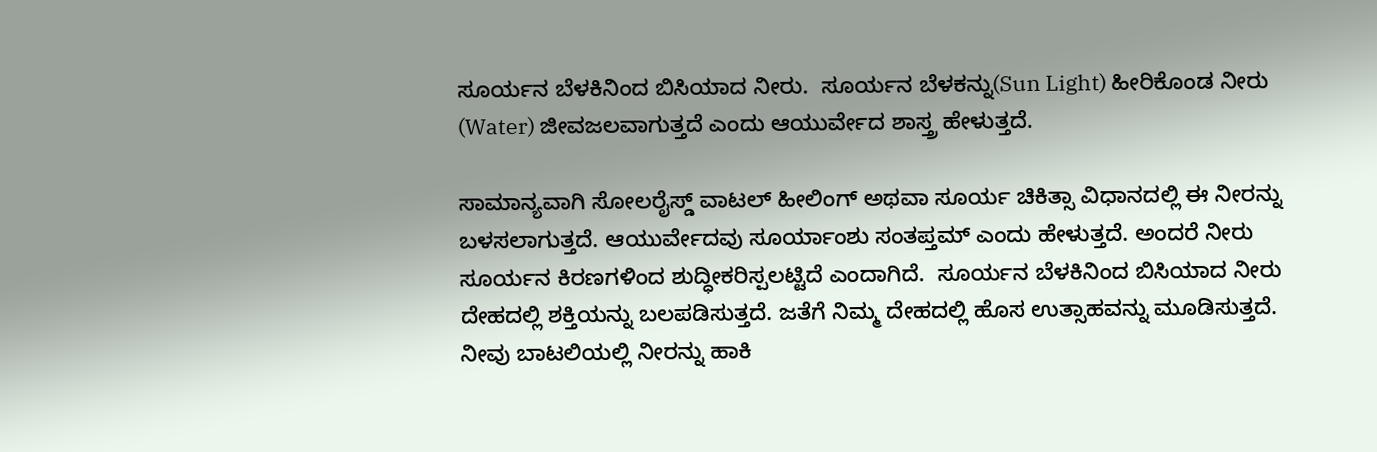ಸೂರ್ಯನ ಬೆಳಕಿನಿಂದ ಬಿಸಿಯಾದ ನೀರು.  ಸೂರ್ಯನ ಬೆಳಕನ್ನು(Sun Light) ಹೀರಿಕೊಂಡ ನೀರು (Water) ಜೀವಜಲವಾಗುತ್ತದೆ ಎಂದು ಆಯುರ್ವೇದ ಶಾಸ್ತ್ರ ಹೇಳುತ್ತದೆ.

ಸಾಮಾನ್ಯವಾಗಿ ಸೋಲರೈಸ್ಡ್ ವಾಟಲ್ ಹೀಲಿಂಗ್ ಅಥವಾ ಸೂರ್ಯ ಚಿಕಿತ್ಸಾ ವಿಧಾನದಲ್ಲಿ ಈ ನೀರನ್ನು ಬಳಸಲಾಗುತ್ತದೆ. ಆಯುರ್ವೇದವು ಸೂರ್ಯಾಂಶು ಸಂತಪ್ತಮ್ ಎಂದು ಹೇಳುತ್ತದೆ. ಅಂದರೆ ನೀರು ಸೂರ್ಯನ ಕಿರಣಗಳಿಂದ ಶುದ್ಧೀಕರಿಸ್ಪಲಟ್ಟಿದೆ ಎಂದಾಗಿದೆ.  ಸೂರ್ಯನ ಬೆಳಕಿನಿಂದ ಬಿಸಿಯಾದ ನೀರು ದೇಹದಲ್ಲಿ ಶಕ್ತಿಯನ್ನು ಬಲಪಡಿಸುತ್ತದೆ. ಜತೆಗೆ ನಿಮ್ಮ ದೇಹದಲ್ಲಿ ಹೊಸ ಉತ್ಸಾಹವನ್ನು ಮೂಡಿಸುತ್ತದೆ.  ನೀವು ಬಾಟಲಿಯಲ್ಲಿ ನೀರನ್ನು ಹಾಕಿ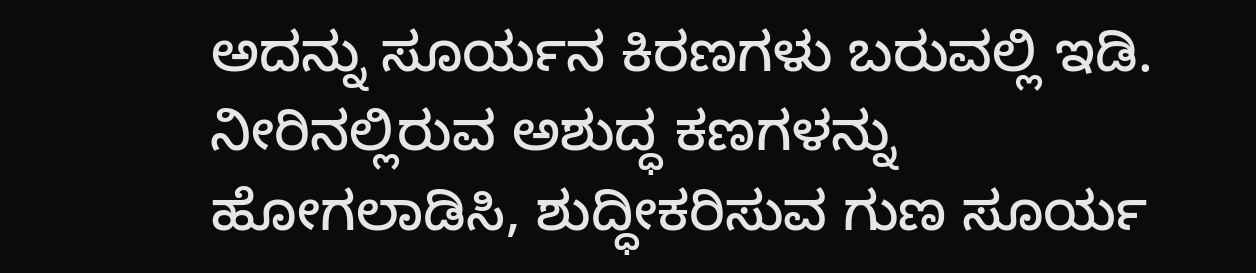ಅದನ್ನು ಸೂರ್ಯನ ಕಿರಣಗಳು ಬರುವಲ್ಲಿ ಇಡಿ. ನೀರಿನಲ್ಲಿರುವ ಅಶುದ್ಧ ಕಣಗಳನ್ನು ಹೋಗಲಾಡಿಸಿ, ಶುದ್ಧೀಕರಿಸುವ ಗುಣ ಸೂರ್ಯ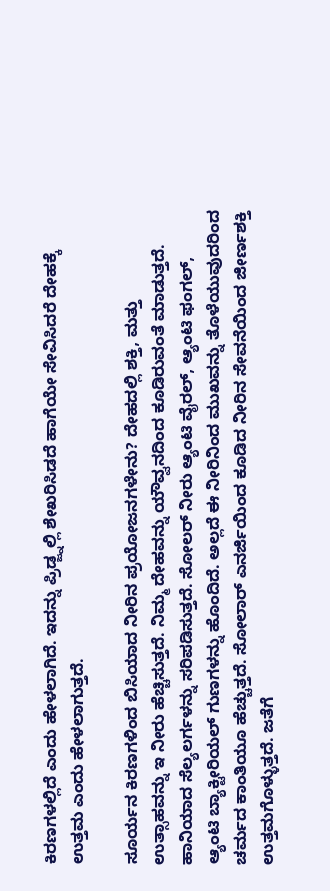ಕಿರಣಗಳಲ್ಲಿದೆ ಎಂದು ಹೇಳಲಾಗಿದೆ. ಇದನ್ನು ಪ್ರಿಡ್ಜ್ನಲ್ಲಿ ಶೇಖರಿಸಿಡದೆ ಹಾಗೆಯೇ ಸೇವಿಸಿದರೆ ದೇಹಕ್ಕೆ ಉತ್ತಮ ಎಂದು ಹೇಳಲಾಗುತ್ತದೆ.

ಸೂರ್ಯನ ಕಿರಣಗಳಿಂದ ಬಿಸಿಯಾದ ನೀರಿನ ಪ್ರಯೋಜನಗಳೇನು? ದೇಹದಲ್ಲಿ ಶಕ್ತಿ, ಮತ್ತು ಉತ್ಸಾಹವನ್ನು ಇ ನೀರು ಹೆಚ್ಚಿಸುತ್ತದೆ. ನಿಮ್ಮ ದೇಹವನ್ನು ಯೌವ್ವನದಿಂದ ಕೂಡಿರುವಂತೆ ಮಾಡುತ್ತದೆ. ಹಾನಿಯಾದ ಸೆಲ್ಯಲರ್ಗಳನ್ನು ಸರಿಪಡಿಸುತ್ತದೆ. ಸೋಲರ್ ನೀರು ಆ್ಯಂಟಿ ವೈರಲ್, ಆ್ಯಂಟಿ ಫಂಗಲ್, ಆ್ಯಂಟಿ ಬ್ಯಾಕ್ಟೀರಿಯಲ್ ಗುಣಗಳನ್ನು ಹೊಂದಿದೆ. ಅಲ್ಲದೆ ಈ ನೀರಿನಿಂದ ಮುಖವನ್ನು ತೊಳೆಯುವುದರಿಂದ ಚರ್ಮದ ಕಾಂತಿಯೂ ಹೆಚ್ಚುತ್ತದೆ. ಸೋಲಾರ್ ಎನರ್ಜಿಯಿಂದ ಕೂಡಿದ ನೀರಿನ ಸೇವನೆಯಿಂದ ಜೀರ್ಣಶಕ್ತಿ ಉತ್ತಮಗೊಳ್ಳುತ್ತದೆ. ಜತೆಗೆ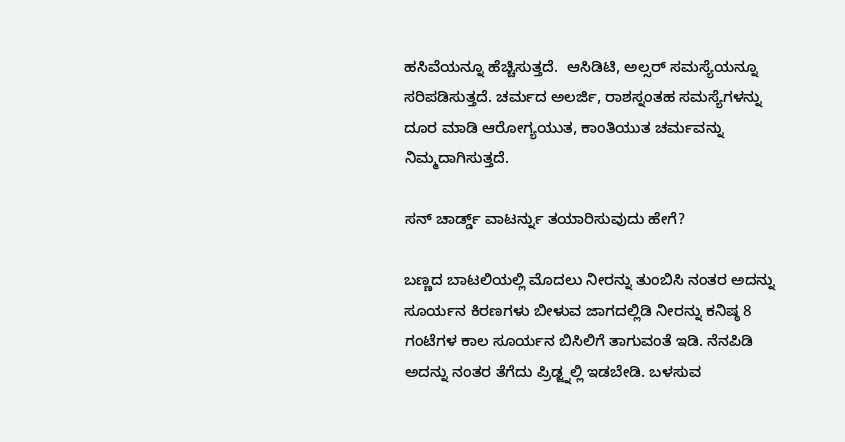ಹಸಿವೆಯನ್ನೂ ಹೆಚ್ಚಿಸುತ್ತದೆ.  ಆಸಿಡಿಟಿ, ಅಲ್ಸರ್ ಸಮಸ್ಯೆಯನ್ನೂ ಸರಿಪಡಿಸುತ್ತದೆ. ಚರ್ಮದ ಅಲರ್ಜಿ, ರಾಶಸ್ನಂತಹ ಸಮಸ್ಯೆಗಳನ್ನು ದೂರ ಮಾಡಿ ಆರೋಗ್ಯಯುತ, ಕಾಂತಿಯುತ ಚರ್ಮವನ್ನು ನಿಮ್ಮದಾಗಿಸುತ್ತದೆ.

ಸನ್ ಚಾರ್ಡ್ಡ್ ವಾಟರ್ನ್ನು ತಯಾರಿಸುವುದು ಹೇಗೆ?

ಬಣ್ಣದ ಬಾಟಲಿಯಲ್ಲಿ ಮೊದಲು ನೀರನ್ನು ತುಂಬಿಸಿ ನಂತರ ಅದನ್ನು ಸೂರ್ಯನ ಕಿರಣಗಳು ಬೀಳುವ ಜಾಗದಲ್ಲಿಡಿ ನೀರನ್ನು ಕನಿಷ್ಠ 8 ಗಂಟೆಗಳ ಕಾಲ ಸೂರ್ಯನ ಬಿಸಿಲಿಗೆ ತಾಗುವಂತೆ ಇಡಿ. ನೆನಪಿಡಿ ಅದನ್ನು ನಂತರ ತೆಗೆದು ಪ್ರಿಡ್ಜ್ನಲ್ಲಿ ಇಡಬೇಡಿ. ಬಳಸುವ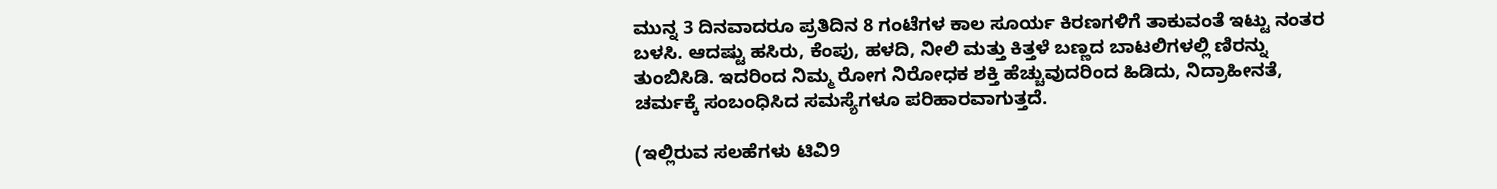ಮುನ್ನ 3 ದಿನವಾದರೂ ಪ್ರತಿದಿನ 8 ಗಂಟೆಗಳ ಕಾಲ ಸೂರ್ಯ ಕಿರಣಗಳಿಗೆ ತಾಕುವಂತೆ ಇಟ್ಟು ನಂತರ ಬಳಸಿ. ಆದಷ್ಟು ಹಸಿರು, ಕೆಂಪು, ಹಳದಿ, ನೀಲಿ ಮತ್ತು ಕಿತ್ತಳೆ ಬಣ್ಣದ ಬಾಟಲಿಗಳಲ್ಲಿ ಣಿರನ್ನು ತುಂಬಿಸಿಡಿ. ಇದರಿಂದ ನಿಮ್ಮ ರೋಗ ನಿರೋಧಕ ಶಕ್ತಿ ಹೆಚ್ಚುವುದರಿಂದ ಹಿಡಿದು, ನಿದ್ರಾಹೀನತೆ, ಚರ್ಮಕ್ಕೆ ಸಂಬಂಧಿಸಿದ ಸಮಸ್ಯೆಗಳೂ ಪರಿಹಾರವಾಗುತ್ತದೆ.

(ಇಲ್ಲಿರುವ ಸಲಹೆಗಳು ಟಿವಿ9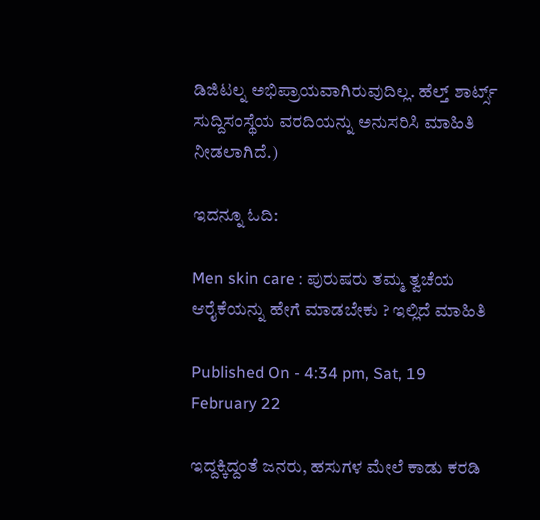ಡಿಜಿಟಲ್ನ ಅಭಿಪ್ರಾಯವಾಗಿರುವುದಿಲ್ಲ. ಹೆಲ್ತ್ ಶಾರ್ಟ್ಸ್  ಸುದ್ದಿಸಂಸ್ಥೆಯ ವರದಿಯನ್ನು ಅನುಸರಿಸಿ ಮಾಹಿತಿ ನೀಡಲಾಗಿದೆ.)

ಇದನ್ನೂ ಓದಿ:

Men skin care : ಪುರುಷರು ತಮ್ಮ ತ್ವಚೆಯ ಆರೈಕೆಯನ್ನು ಹೇಗೆ ಮಾಡಬೇಕು ? ಇಲ್ಲಿದೆ ಮಾಹಿತಿ

Published On - 4:34 pm, Sat, 19 February 22

ಇದ್ದಕ್ಕಿದ್ದಂತೆ ಜನರು, ಹಸುಗಳ ಮೇಲೆ ಕಾಡು ಕರಡಿ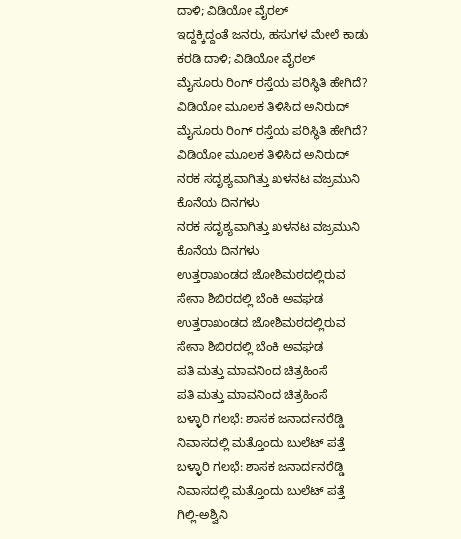ದಾಳಿ; ವಿಡಿಯೋ ವೈರಲ್
ಇದ್ದಕ್ಕಿದ್ದಂತೆ ಜನರು, ಹಸುಗಳ ಮೇಲೆ ಕಾಡು ಕರಡಿ ದಾಳಿ; ವಿಡಿಯೋ ವೈರಲ್
ಮೈಸೂರು ರಿಂಗ್ ರಸ್ತೆಯ ಪರಿಸ್ಥಿತಿ ಹೇಗಿದೆ? ವಿಡಿಯೋ ಮೂಲಕ ತಿಳಿಸಿದ ಅನಿರುದ್
ಮೈಸೂರು ರಿಂಗ್ ರಸ್ತೆಯ ಪರಿಸ್ಥಿತಿ ಹೇಗಿದೆ? ವಿಡಿಯೋ ಮೂಲಕ ತಿಳಿಸಿದ ಅನಿರುದ್
ನರಕ ಸದೃಶ್ಯವಾಗಿತ್ತು ಖಳನಟ ವಜ್ರಮುನಿ ಕೊನೆಯ ದಿನಗಳು
ನರಕ ಸದೃಶ್ಯವಾಗಿತ್ತು ಖಳನಟ ವಜ್ರಮುನಿ ಕೊನೆಯ ದಿನಗಳು
ಉತ್ತರಾಖಂಡದ ಜೋಶಿಮಠದಲ್ಲಿರುವ ಸೇನಾ ಶಿಬಿರದಲ್ಲಿ ಬೆಂಕಿ ಅವಘಡ
ಉತ್ತರಾಖಂಡದ ಜೋಶಿಮಠದಲ್ಲಿರುವ ಸೇನಾ ಶಿಬಿರದಲ್ಲಿ ಬೆಂಕಿ ಅವಘಡ
ಪತಿ ಮತ್ತು ಮಾವನಿಂದ ಚಿತ್ರಹಿಂಸೆ
ಪತಿ ಮತ್ತು ಮಾವನಿಂದ ಚಿತ್ರಹಿಂಸೆ
ಬಳ್ಳಾರಿ ಗಲಭೆ: ಶಾಸಕ ಜನಾರ್ದನರೆಡ್ಡಿ ನಿವಾಸದಲ್ಲಿ ಮತ್ತೊಂದು ಬುಲೆಟ್ ಪತ್ತೆ
ಬಳ್ಳಾರಿ ಗಲಭೆ: ಶಾಸಕ ಜನಾರ್ದನರೆಡ್ಡಿ ನಿವಾಸದಲ್ಲಿ ಮತ್ತೊಂದು ಬುಲೆಟ್ ಪತ್ತೆ
ಗಿಲ್ಲಿ-ಅಶ್ವಿನಿ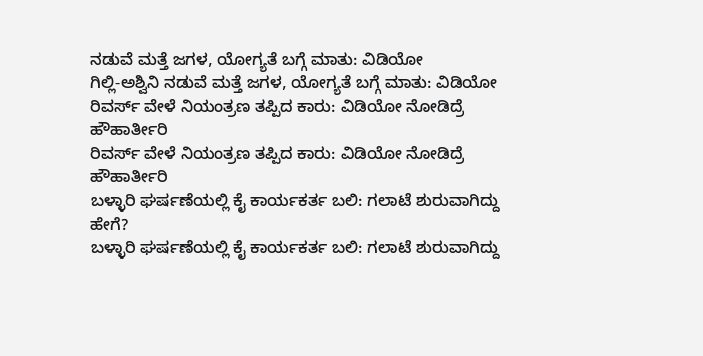ನಡುವೆ ಮತ್ತೆ ಜಗಳ, ಯೋಗ್ಯತೆ ಬಗ್ಗೆ ಮಾತು: ವಿಡಿಯೋ
ಗಿಲ್ಲಿ-ಅಶ್ವಿನಿ ನಡುವೆ ಮತ್ತೆ ಜಗಳ, ಯೋಗ್ಯತೆ ಬಗ್ಗೆ ಮಾತು: ವಿಡಿಯೋ
ರಿವರ್ಸ್ ವೇಳೆ ನಿಯಂತ್ರಣ ತಪ್ಪಿದ ಕಾರು: ವಿಡಿಯೋ ನೋಡಿದ್ರೆ ಹೌಹಾರ್ತೀರಿ
ರಿವರ್ಸ್ ವೇಳೆ ನಿಯಂತ್ರಣ ತಪ್ಪಿದ ಕಾರು: ವಿಡಿಯೋ ನೋಡಿದ್ರೆ ಹೌಹಾರ್ತೀರಿ
ಬಳ್ಳಾರಿ ಘರ್ಷಣೆಯಲ್ಲಿ ಕೈ ಕಾರ್ಯಕರ್ತ ಬಲಿ: ಗಲಾಟೆ ಶುರುವಾಗಿದ್ದು ಹೇಗೆ?
ಬಳ್ಳಾರಿ ಘರ್ಷಣೆಯಲ್ಲಿ ಕೈ ಕಾರ್ಯಕರ್ತ ಬಲಿ: ಗಲಾಟೆ ಶುರುವಾಗಿದ್ದು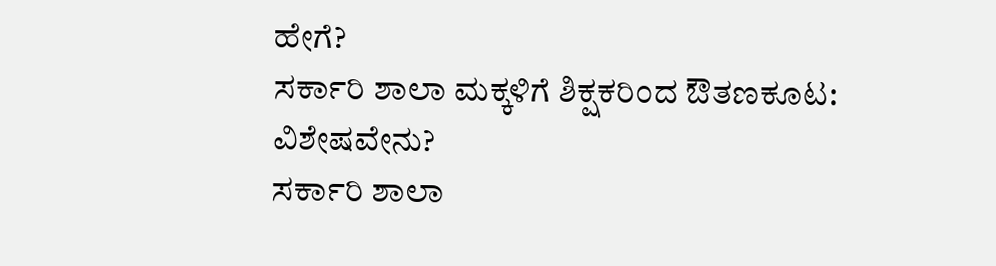ಹೇಗೆ?
ಸರ್ಕಾರಿ ಶಾಲಾ ಮಕ್ಕಳಿಗೆ ಶಿಕ್ಷಕರಿಂದ ಔತಣಕೂಟ: ವಿಶೇಷವೇನು?
ಸರ್ಕಾರಿ ಶಾಲಾ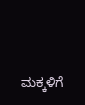ಮಕ್ಕಳಿಗೆ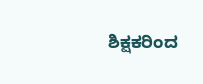ಶಿಕ್ಷಕರಿಂದ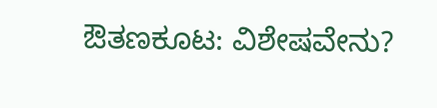ಔತಣಕೂಟ: ವಿಶೇಷವೇನು?